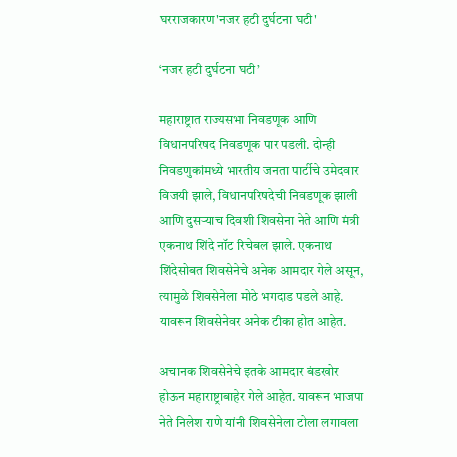घरराजकारण'नजर हटी दुर्घटना घटी'

‘नजर हटी दुर्घटना घटी’

महाराष्ट्रात राज्यसभा निवडणूक आणि विधानपरिषद निवडणूक पार पडली. दोन्ही निवडणुकांमध्ये भारतीय जनता पार्टीचे उमेदवार विजयी झाले, विधानपरिषदेची निवडणूक झाली आणि दुसऱ्याच दिवशी शिवसेना नेते आणि मंत्री एकनाथ शिंदे नॉट रिचेबल झाले. एकनाथ शिंदेसोबत शिवसेनेचे अनेक आमदार गेले असून, त्यामुळे शिवसेनेला मोठे भगदाड पडले आहे. यावरून शिवसेनेवर अनेक टीका होत आहेत.

अचानक शिवसेनेचे इतके आमदार बंडखोर होऊन महाराष्ट्राबाहेर गेले आहेत. यावरून भाजपा नेते निलेश राणे यांनी शिवसेनेला टोला लगावला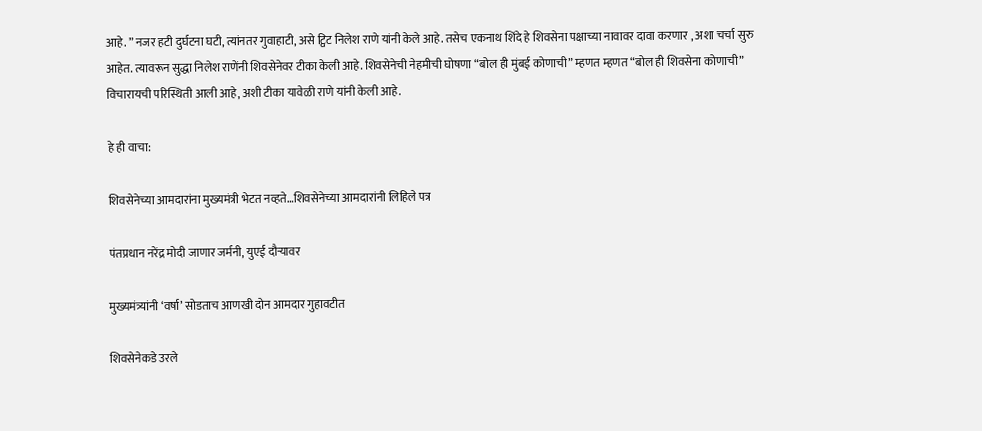आहे. ” नजर हटी दुर्घटना घटी, त्यांनतर गुवाहाटी, असे ट्विट निलेश राणे यांनी केले आहे. तसेच एकनाथ शिंदे हे शिवसेना पक्षाच्या नावावर दावा करणार , अशा चर्चा सुरु आहेत. त्यावरून सुद्धा निलेश राणेंनी शिवसेनेवर टीका केली आहे. शिवसेनेची नेहमीची घोषणा “बोल ही मुंबई कोणाची” म्हणत म्हणत “बोल ही शिवसेना कोणाची” विचारायची परिस्थिती आली आहे, अशी टीका यावेळी राणे यांनी केली आहे.

हे ही वाचा:

शिवसेनेच्या आमदारांना मुख्यमंत्री भेटत नव्हते…शिवसेनेच्या आमदारांनी लिहिले पत्र

पंतप्रधान नरेंद्र मोदी जाणार जर्मनी, युएई दौऱ्यावर

मुख्यमंत्र्यांनी ‘वर्षा’ सोडताच आणखी दोन आमदार गुहावटीत

शिवसेनेकडे उरले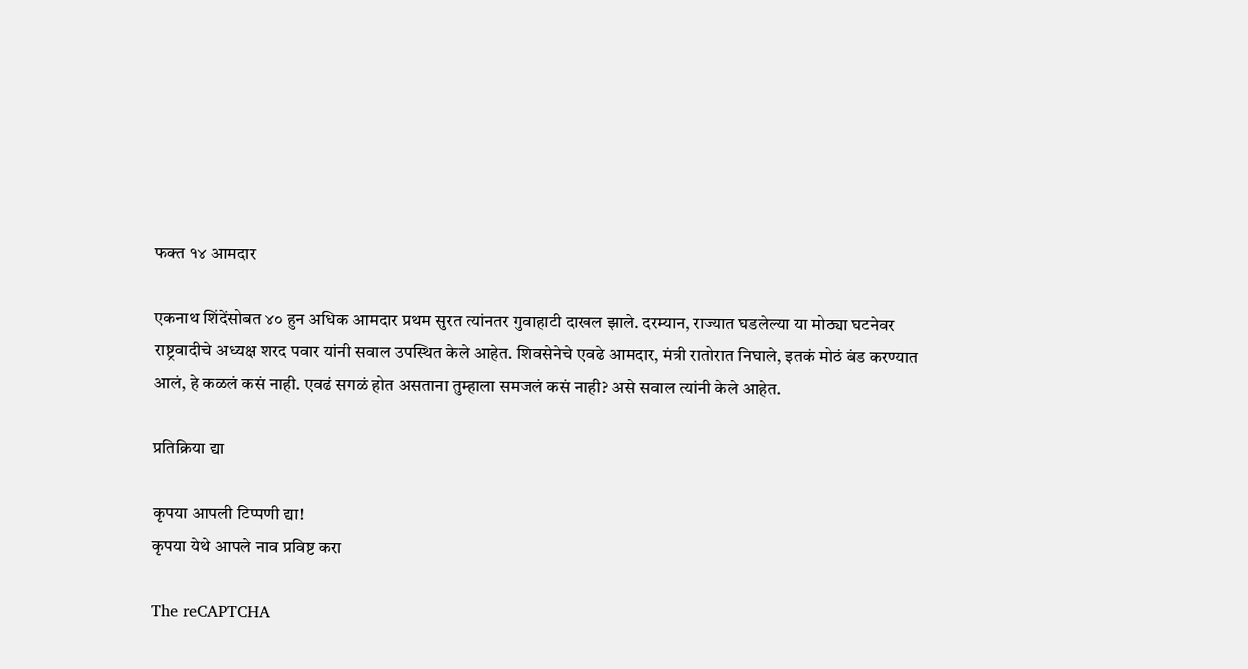फक्त १४ आमदार

एकनाथ शिंदेंसोबत ४० हुन अधिक आमदार प्रथम सुरत त्यांनतर गुवाहाटी दाखल झाले. दरम्यान, राज्यात घडलेल्या या मोठ्या घटनेवर राष्ट्रवादीचे अध्यक्ष शरद पवार यांनी सवाल उपस्थित केले आहेत. शिवसेनेचे एवढे आमदार, मंत्री रातोरात निघाले, इतकं मोठं बंड करण्यात आलं, हे कळलं कसं नाही. एवढं सगळं होत असताना तुम्हाला समजलं कसं नाही? असे सवाल त्यांनी केले आहेत.

प्रतिक्रिया द्या

कृपया आपली टिप्पणी द्या!
कृपया येथे आपले नाव प्रविष्ट करा

The reCAPTCHA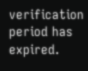verification period has expired.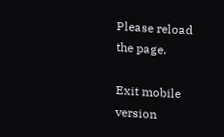Please reload the page.

Exit mobile version